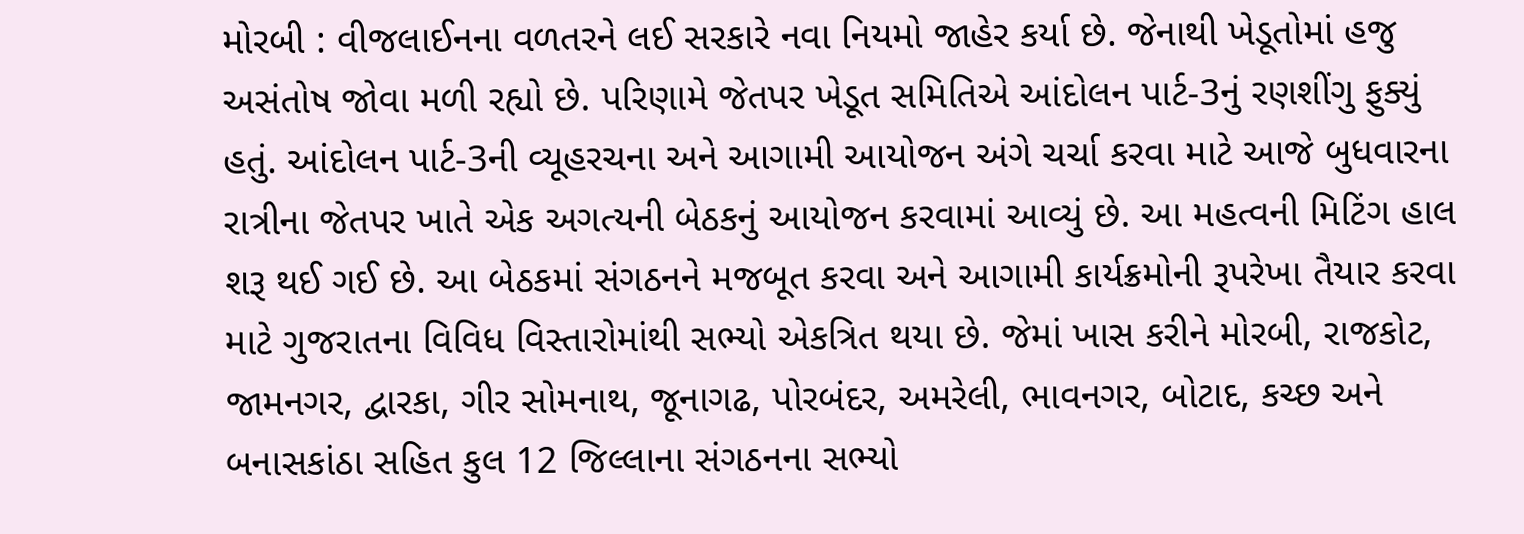મોરબી : વીજલાઈનના વળતરને લઈ સરકારે નવા નિયમો જાહેર કર્યા છે. જેનાથી ખેડૂતોમાં હજુ અસંતોષ જોવા મળી રહ્યો છે. પરિણામે જેતપર ખેડૂત સમિતિએ આંદોલન પાર્ટ-3નું રણશીંગુ ફુક્યું હતું. આંદોલન પાર્ટ-3ની વ્યૂહરચના અને આગામી આયોજન અંગે ચર્ચા કરવા માટે આજે બુધવારના રાત્રીના જેતપર ખાતે એક અગત્યની બેઠકનું આયોજન કરવામાં આવ્યું છે. આ મહત્વની મિટિંગ હાલ શરૂ થઈ ગઈ છે. આ બેઠકમાં સંગઠનને મજબૂત કરવા અને આગામી કાર્યક્રમોની રૂપરેખા તૈયાર કરવા માટે ગુજરાતના વિવિધ વિસ્તારોમાંથી સભ્યો એકત્રિત થયા છે. જેમાં ખાસ કરીને મોરબી, રાજકોટ, જામનગર, દ્વારકા, ગીર સોમનાથ, જૂનાગઢ, પોરબંદર, અમરેલી, ભાવનગર, બોટાદ, કચ્છ અને બનાસકાંઠા સહિત કુલ 12 જિલ્લાના સંગઠનના સભ્યો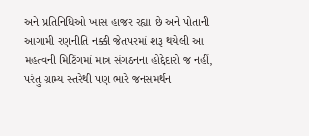અને પ્રતિનિધિઓ ખાસ હાજર રહ્યા છે અને પોતાની આગામી રણનીતિ નક્કી જેતપરમાં શરૂ થયેલી આ મહત્વની મિટિંગમાં માત્ર સંગઠનના હોદ્દેદારો જ નહીં, પરંતુ ગ્રામ્ય સ્તરેથી પણ ભારે જનસમર્થન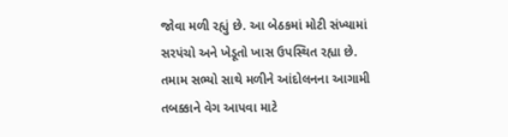જોવા મળી રહ્યું છે. આ બેઠકમાં મોટી સંખ્યામાં સરપંચો અને ખેડૂતો ખાસ ઉપસ્થિત રહ્યા છે. તમામ સભ્યો સાથે મળીને આંદોલનના આગામી તબક્કાને વેગ આપવા માટે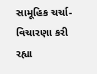સામૂહિક ચર્ચા-વિચારણા કરી રહ્યા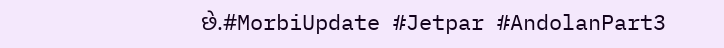છે.#MorbiUpdate #Jetpar #AndolanPart3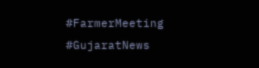#FarmerMeeting #GujaratNews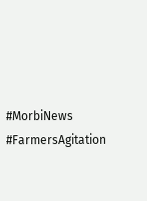#MorbiNews #FarmersAgitation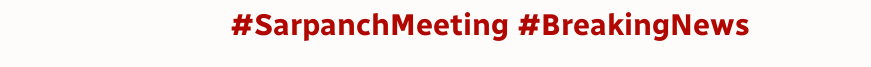#SarpanchMeeting #BreakingNews